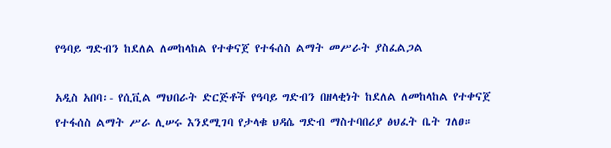የዓባይ ግድብን ከደለል ለመከላከል የተቀናጀ የተፋሰስ ልማት መሥራት ያስፈልጋል

አዲስ አበባ፡- የሲቪል ማህበራት ድርጅቶች የዓባይ ግድብን በዘላቂነት ከደለል ለመከላከል የተቀናጀ የተፋሰስ ልማት ሥራ ሊሠሩ እንደሚገባ የታላቁ ህዳሴ ግድብ ማስተባበሪያ ፅህፈት ቤት ገለፀ።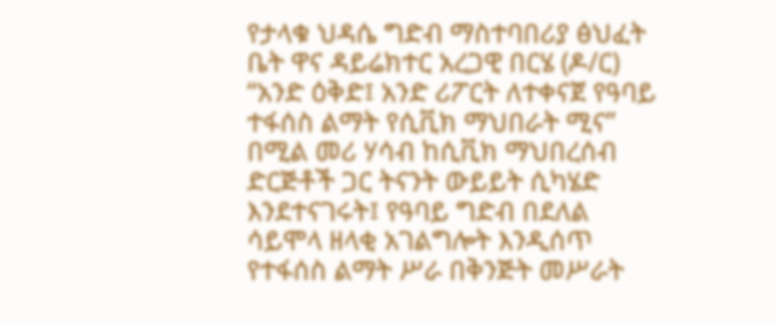የታላቁ ህዳሴ ግድብ ማስተባበሪያ ፅህፈት ቤት ዋና ዳይሬክተር አረጋዊ በርሄ (ዶ/ር) “አንድ ዕቅድ፤ አንድ ሪፖርት ለተቀናጀ የዓባይ ተፋሰስ ልማት የሲቪክ ማህበራት ሚና” በሚል መሪ ሃሳብ ከሲቪክ ማህበረሰብ ድርጅቶች ጋር ትናንት ውይይት ሲካሄድ እንደተናገሩት፤ የዓባይ ግድብ በደለል ሳይሞላ ዘላቂ አገልግሎት እንዲሰጥ የተፋሰስ ልማት ሥራ በቅንጅት መሥራት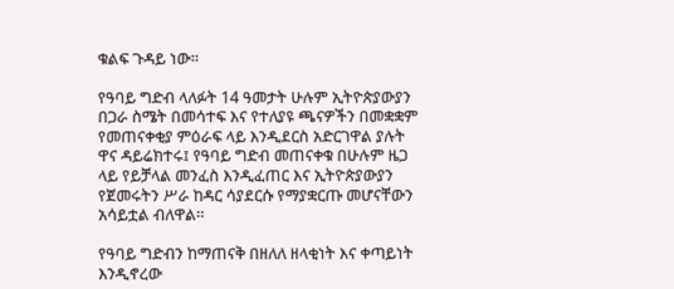ቁልፍ ጉዳይ ነው።

የዓባይ ግድብ ላለፉት 14 ዓመታት ሁሉም ኢትዮጵያውያን በጋራ ስሜት በመሳተፍ እና የተለያዩ ጫናዎችን በመቋቋም የመጠናቀቂያ ምዕራፍ ላይ እንዲደርስ አድርገዋል ያሉት ዋና ዳይሬክተሩ፤ የዓባይ ግድብ መጠናቀቁ በሁሉም ዜጋ ላይ የይቻላል መንፈስ እንዲፈጠር እና ኢትዮጵያውያን የጀመሩትን ሥራ ከዳር ሳያደርሱ የማያቋርጡ መሆናቸውን አሳይቷል ብለዋል፡፡

የዓባይ ግድብን ከማጠናቅ በዘለለ ዘላቂነት እና ቀጣይነት እንዲኖረው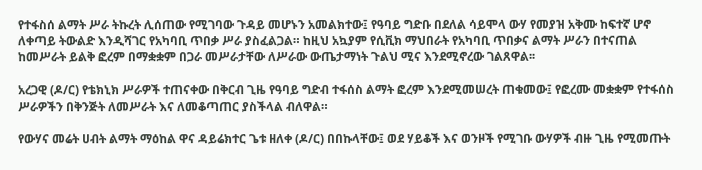የተፋስሰ ልማት ሥራ ትኩረት ሊሰጠው የሚገባው ጉዳይ መሆኑን አመልክተው፤ የዓባይ ግድቡ በደለል ሳይሞላ ውሃ የመያዝ አቅሙ ከፍተኛ ሆኖ ለቀጣይ ትውልድ እንዲሻገር የአካባቢ ጥበቃ ሥራ ያስፈልጋል። ከዚህ አኳያም የሲቪክ ማህበራት የአካባቢ ጥበቃና ልማት ሥራን በተናጠል ከመሥራት ይልቅ ፎረም በማቋቋም በጋራ መሥራታቸው ለሥራው ውጤታማነት ጉልህ ሚና እንደሚኖረው ገልጸዋል፡፡

አረጋዊ (ዶ/ር) የቴክኒክ ሥራዎች ተጠናቀው በቅርብ ጊዜ የዓባይ ግድብ ተፋሰስ ልማት ፎረም እንደሚመሠረት ጠቁመው፤ የፎረሙ መቋቋም የተፋሰስ ሥራዎችን በቅንጅት ለመሥራት እና ለመቆጣጠር ያስችላል ብለዋል።

የውሃና መሬት ሀብት ልማት ማዕከል ዋና ዳይሬክተር ጌቱ ዘለቀ (ዶ/ር) በበኩላቸው፤ ወደ ሃይቆች እና ወንዞች የሚገቡ ውሃዎች ብዙ ጊዜ የሚመጡት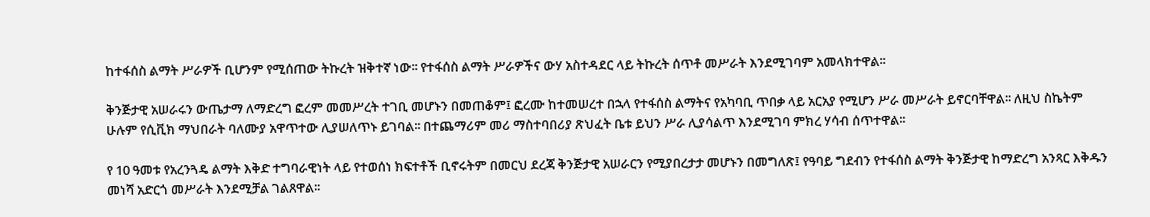ከተፋሰስ ልማት ሥራዎች ቢሆንም የሚሰጠው ትኩረት ዝቅተኛ ነው፡፡ የተፋሰስ ልማት ሥራዎችና ውሃ አስተዳደር ላይ ትኩረት ሰጥቶ መሥራት እንደሚገባም አመላክተዋል፡፡

ቅንጅታዊ አሠራሩን ውጤታማ ለማድረግ ፎረም መመሥረት ተገቢ መሆኑን በመጠቆም፤ ፎረሙ ከተመሠረተ በኋላ የተፋሰስ ልማትና የአካባቢ ጥበቃ ላይ አርአያ የሚሆን ሥራ መሥራት ይኖርባቸዋል፡፡ ለዚህ ስኬትም ሁሉም የሲቪክ ማህበራት ባለሙያ አዋጥተው ሊያሠለጥኑ ይገባል፡፡ በተጨማሪም መሪ ማስተባበሪያ ጽህፈት ቤቱ ይህን ሥራ ሊያሳልጥ እንደሚገባ ምክረ ሃሳብ ሰጥተዋል፡፡

የ 10 ዓመቱ የአረንጓዴ ልማት እቅድ ተግባራዊነት ላይ የተወሰነ ክፍተቶች ቢኖሩትም በመርህ ደረጃ ቅንጅታዊ አሠራርን የሚያበረታታ መሆኑን በመግለጽ፤ የዓባይ ግደብን የተፋሰስ ልማት ቅንጅታዊ ከማድረግ አንጻር እቅዱን መነሻ አድርጎ መሥራት እንደሚቻል ገልጸዋል፡፡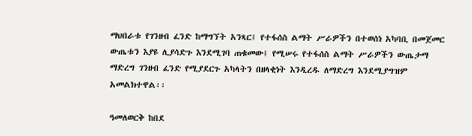ማህበራቱ የገንዘብ ፈንድ ከማግኘት አንጻር፤ የተፋሰስ ልማት ሥራዎችን በተወሰነ አካባቢ በመጀመር ውጤቱን እያዩ ሊያሳድጉ እንደሚገባ ጠቁመው፤ የሚሠሩ የተፋሰስ ልማት ሥራዎችን ውጤታማ ማድረግ ገንዘብ ፈንድ የሚያደርጉ አካላትን በዘላቂነት እንዲረዱ ለማድረግ እንደሚያግዝም አመልክተዋል፡፡

ዓመለወርቅ ከበደ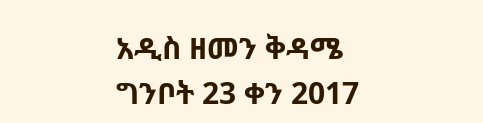አዲስ ዘመን ቅዳሜ ግንቦት 23 ቀን 2017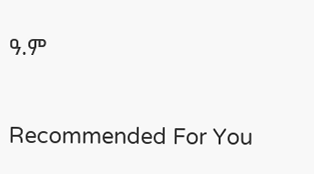ዓ.ም

Recommended For You